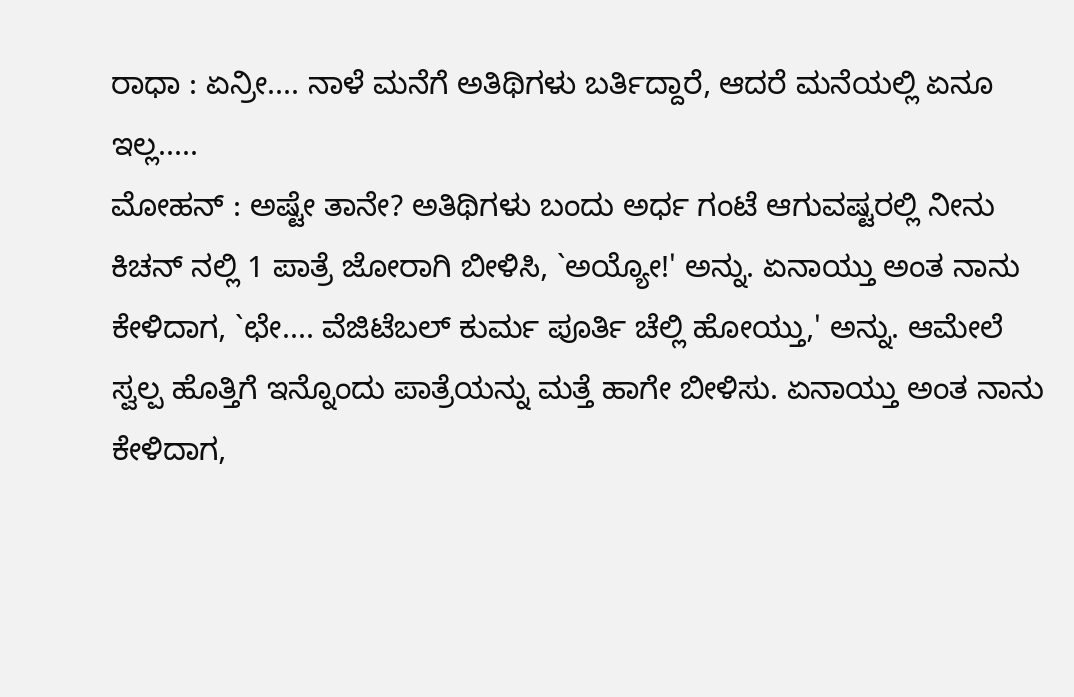ರಾಧಾ : ಏನ್ರೀ.... ನಾಳೆ ಮನೆಗೆ ಅತಿಥಿಗಳು ಬರ್ತಿದ್ದಾರೆ, ಆದರೆ ಮನೆಯಲ್ಲಿ ಏನೂ ಇಲ್ಲ.....
ಮೋಹನ್ : ಅಷ್ಟೇ ತಾನೇ? ಅತಿಥಿಗಳು ಬಂದು ಅರ್ಧ ಗಂಟೆ ಆಗುವಷ್ಟರಲ್ಲಿ ನೀನು ಕಿಚನ್ ನಲ್ಲಿ 1 ಪಾತ್ರೆ ಜೋರಾಗಿ ಬೀಳಿಸಿ, `ಅಯ್ಯೋ!' ಅನ್ನು. ಏನಾಯ್ತು ಅಂತ ನಾನು ಕೇಳಿದಾಗ, `ಛೇ.... ವೆಜಿಟೆಬಲ್ ಕುರ್ಮ ಪೂರ್ತಿ ಚೆಲ್ಲಿ ಹೋಯ್ತು,' ಅನ್ನು. ಆಮೇಲೆ ಸ್ವಲ್ಪ ಹೊತ್ತಿಗೆ ಇನ್ನೊಂದು ಪಾತ್ರೆಯನ್ನು ಮತ್ತೆ ಹಾಗೇ ಬೀಳಿಸು. ಏನಾಯ್ತು ಅಂತ ನಾನು ಕೇಳಿದಾಗ,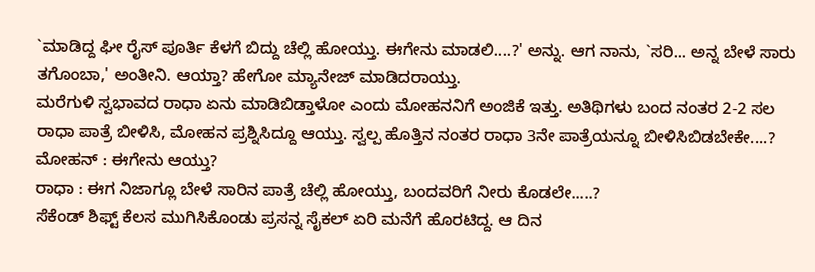`ಮಾಡಿದ್ದ ಘೀ ರೈಸ್ ಪೂರ್ತಿ ಕೆಳಗೆ ಬಿದ್ದು ಚೆಲ್ಲಿ ಹೋಯ್ತು. ಈಗೇನು ಮಾಡಲಿ....?' ಅನ್ನು. ಆಗ ನಾನು, `ಸರಿ... ಅನ್ನ ಬೇಳೆ ಸಾರು ತಗೊಂಬಾ,' ಅಂತೀನಿ. ಆಯ್ತಾ? ಹೇಗೋ ಮ್ಯಾನೇಜ್ ಮಾಡಿದರಾಯ್ತು.
ಮರೆಗುಳಿ ಸ್ವಭಾವದ ರಾಧಾ ಏನು ಮಾಡಿಬಿಡ್ತಾಳೋ ಎಂದು ಮೋಹನನಿಗೆ ಅಂಜಿಕೆ ಇತ್ತು. ಅತಿಥಿಗಳು ಬಂದ ನಂತರ 2-2 ಸಲ ರಾಧಾ ಪಾತ್ರೆ ಬೀಳಿಸಿ, ಮೋಹನ ಪ್ರಶ್ನಿಸಿದ್ದೂ ಆಯ್ತು. ಸ್ವಲ್ಪ ಹೊತ್ತಿನ ನಂತರ ರಾಧಾ 3ನೇ ಪಾತ್ರೆಯನ್ನೂ ಬೀಳಿಸಿಬಿಡಬೇಕೇ....?
ಮೋಹನ್ : ಈಗೇನು ಆಯ್ತು?
ರಾಧಾ : ಈಗ ನಿಜಾಗ್ಲೂ ಬೇಳೆ ಸಾರಿನ ಪಾತ್ರೆ ಚೆಲ್ಲಿ ಹೋಯ್ತು, ಬಂದವರಿಗೆ ನೀರು ಕೊಡಲೇ.....?
ಸೆಕೆಂಡ್ ಶಿಫ್ಟ್ ಕೆಲಸ ಮುಗಿಸಿಕೊಂಡು ಪ್ರಸನ್ನ ಸೈಕಲ್ ಏರಿ ಮನೆಗೆ ಹೊರಟಿದ್ದ. ಆ ದಿನ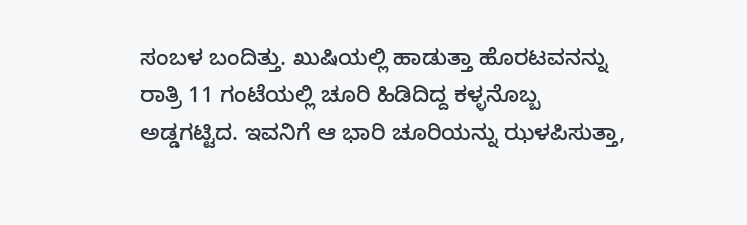ಸಂಬಳ ಬಂದಿತ್ತು. ಖುಷಿಯಲ್ಲಿ ಹಾಡುತ್ತಾ ಹೊರಟವನನ್ನು ರಾತ್ರಿ 11 ಗಂಟೆಯಲ್ಲಿ ಚೂರಿ ಹಿಡಿದಿದ್ದ ಕಳ್ಳನೊಬ್ಬ ಅಡ್ಡಗಟ್ಟಿದ. ಇವನಿಗೆ ಆ ಭಾರಿ ಚೂರಿಯನ್ನು ಝಳಪಿಸುತ್ತಾ,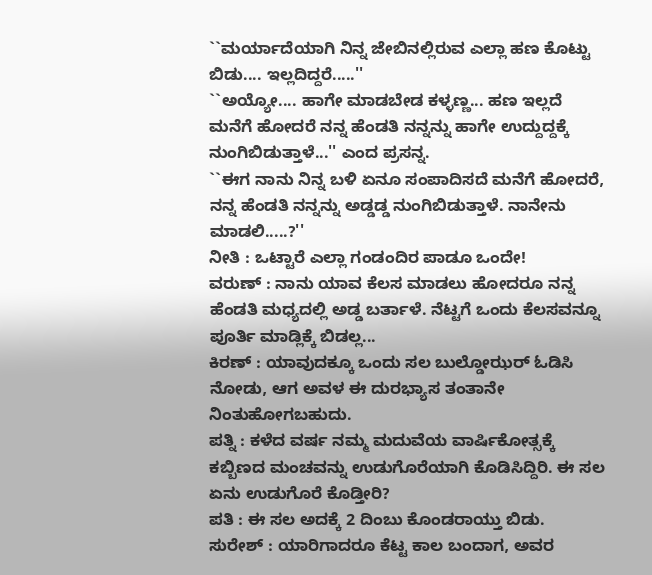``ಮರ್ಯಾದೆಯಾಗಿ ನಿನ್ನ ಜೇಬಿನಲ್ಲಿರುವ ಎಲ್ಲಾ ಹಣ ಕೊಟ್ಟು ಬಿಡು.... ಇಲ್ಲದಿದ್ದರೆ.....''
``ಅಯ್ಯೋ.... ಹಾಗೇ ಮಾಡಬೇಡ ಕಳ್ಳಣ್ಣ... ಹಣ ಇಲ್ಲದೆ ಮನೆಗೆ ಹೋದರೆ ನನ್ನ ಹೆಂಡತಿ ನನ್ನನ್ನು ಹಾಗೇ ಉದ್ದುದ್ದಕ್ಕೆ ನುಂಗಿಬಿಡುತ್ತಾಳೆ...'' ಎಂದ ಪ್ರಸನ್ನ.
``ಈಗ ನಾನು ನಿನ್ನ ಬಳಿ ಏನೂ ಸಂಪಾದಿಸದೆ ಮನೆಗೆ ಹೋದರೆ, ನನ್ನ ಹೆಂಡತಿ ನನ್ನನ್ನು ಅಡ್ಡಡ್ಡ ನುಂಗಿಬಿಡುತ್ತಾಳೆ. ನಾನೇನು ಮಾಡಲಿ.....?''
ನೀತಿ : ಒಟ್ಟಾರೆ ಎಲ್ಲಾ ಗಂಡಂದಿರ ಪಾಡೂ ಒಂದೇ!
ವರುಣ್ : ನಾನು ಯಾವ ಕೆಲಸ ಮಾಡಲು ಹೋದರೂ ನನ್ನ ಹೆಂಡತಿ ಮಧ್ಯದಲ್ಲಿ ಅಡ್ಡ ಬರ್ತಾಳೆ. ನೆಟ್ಟಗೆ ಒಂದು ಕೆಲಸವನ್ನೂ ಪೂರ್ತಿ ಮಾಡ್ಲಿಕ್ಕೆ ಬಿಡಲ್ಲ...
ಕಿರಣ್ : ಯಾವುದಕ್ಕೂ ಒಂದು ಸಲ ಬುಲ್ಡೋಝರ್ ಓಡಿಸಿ ನೋಡು, ಆಗ ಅವಳ ಈ ದುರಭ್ಯಾಸ ತಂತಾನೇ ನಿಂತುಹೋಗಬಹುದು.
ಪತ್ನಿ : ಕಳೆದ ವರ್ಷ ನಮ್ಮ ಮದುವೆಯ ವಾರ್ಷಿಕೋತ್ಸಕ್ಕೆ ಕಬ್ಬಿಣದ ಮಂಚವನ್ನು ಉಡುಗೊರೆಯಾಗಿ ಕೊಡಿಸಿದ್ದಿರಿ. ಈ ಸಲ ಏನು ಉಡುಗೊರೆ ಕೊಡ್ತೀರಿ?
ಪತಿ : ಈ ಸಲ ಅದಕ್ಕೆ 2 ದಿಂಬು ಕೊಂಡರಾಯ್ತು ಬಿಡು.
ಸುರೇಶ್ : ಯಾರಿಗಾದರೂ ಕೆಟ್ಟ ಕಾಲ ಬಂದಾಗ, ಅವರ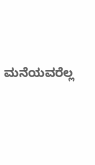ಮನೆಯವರೆಲ್ಲ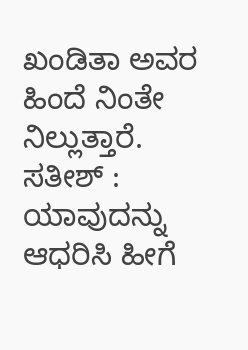ಖಂಡಿತಾ ಅವರ ಹಿಂದೆ ನಿಂತೇ ನಿಲ್ಲುತ್ತಾರೆ.
ಸತೀಶ್ : ಯಾವುದನ್ನು ಆಧರಿಸಿ ಹೀಗೆ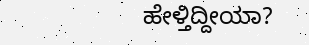ಹೇಳ್ತಿದ್ದೀಯಾ?